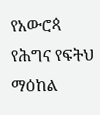የአውሮጳ የሕግና የፍትህ ማዕከል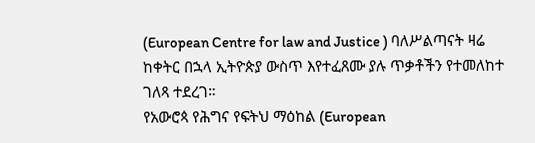(European Centre for law and Justice ) ባለሥልጣናት ዛሬ ከቀትር በኋላ ኢትዮጵያ ውስጥ እየተፈጸሙ ያሉ ጥቃቶችን የተመለከተ ገለጻ ተደረገ።
የአውሮጳ የሕግና የፍትህ ማዕከል (European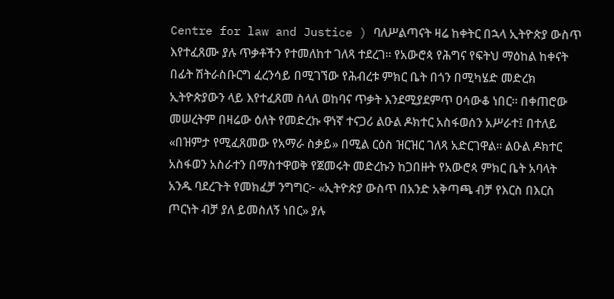Centre for law and Justice ) ባለሥልጣናት ዛሬ ከቀትር በኋላ ኢትዮጵያ ውስጥ እየተፈጸሙ ያሉ ጥቃቶችን የተመለከተ ገለጻ ተደረገ። የአውሮጳ የሕግና የፍትህ ማዕከል ከቀናት በፊት ሽትራስቡርግ ፈረንሳይ በሚገኘው የሕብረቱ ምክር ቤት በጎን በሚካሄድ መድረክ ኢትዮጵያውን ላይ እየተፈጸመ ስላለ ወከባና ጥቃት እንደሚያደምጥ ዐሳውቆ ነበር። በቀጠሮው መሠረትም በዛሬው ዕለት የመድረኩ ዋነኛ ተናጋሪ ልዑል ዶክተር አስፋወሰን አሥራተ፤ በተለይ «በዝምታ የሚፈጸመው የአማራ ስቃይ» በሚል ርዕስ ዝርዝር ገለጻ አድርገዋል። ልዑል ዶክተር አስፋወን አስራተን በማስተዋወቅ የጀመሩት መድረኩን ከጋበዙት የአውሮጳ ምክር ቤት አባላት አንዱ ባደረጉት የመክፈቻ ንግግር፦ «ኢትዮጵያ ውስጥ በአንድ አቅጣጫ ብቻ የእርስ በእርስ ጦርነት ብቻ ያለ ይመስለኝ ነበር» ያሉ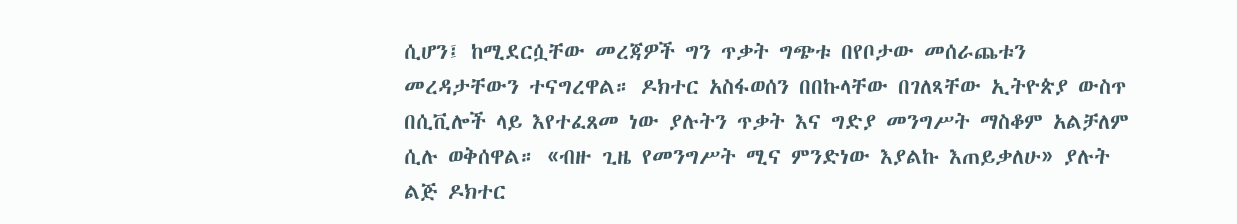ሲሆን፤ ከሚደርሷቸው መረጃዎች ግን ጥቃት ግጭቱ በየቦታው መሰራጨቱን መረዳታቸውን ተናግረዋል። ዶክተር አስፋወሰን በበኩላቸው በገለጻቸው ኢትዮጵያ ውስጥ በሲቪሎች ላይ እየተፈጸመ ነው ያሉትን ጥቃት እና ግድያ መንግሥት ማስቆም አልቻለም ሲሉ ወቅሰዋል። «ብዙ ጊዜ የመንግሥት ሚና ምንድነው እያልኩ እጠይቃለሁ» ያሉት ልጅ ዶክተር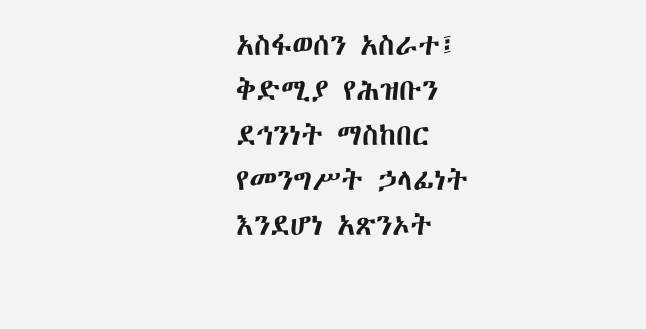አስፋወሰን አስራተ፤ ቅድሚያ የሕዝቡን ደኅንነት ማስከበር የመንግሥት ኃላፊነት እንደሆነ አጽንኦት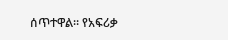ሰጥተዋል። የአፍሪቃ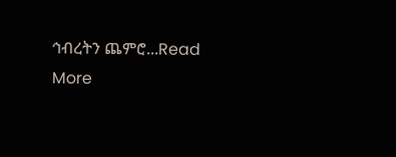ኅብረትን ጨምሮ...Read More